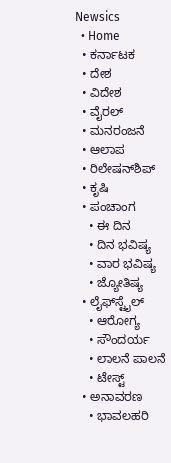Newsics
  • Home
  • ಕರ್ನಾಟಕ
  • ದೇಶ
  • ವಿದೇಶ
  • ವೈರಲ್
  • ಮನರಂಜನೆ
  • ಆಲಾಪ
  • ರಿಲೇಷನ್‌ಶಿಪ್
  • ಕೃಷಿ
  • ಪಂಚಾಂಗ
    • ಈ ದಿನ
    • ದಿನ ಭವಿಷ್ಯ
    • ವಾರ ಭವಿಷ್ಯ
    • ಜ್ಯೋತಿಷ್ಯ
  • ಲೈಫ್‌ಸ್ಟೈಲ್
    • ಆರೋಗ್ಯ
    • ಸೌಂದರ್ಯ
    • ಲಾಲನೆ ಪಾಲನೆ
    • ಟೇಸ್ಟ್
  • ಅನಾವರಣ
    • ಭಾವಲಹರಿ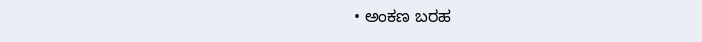• ಅಂಕಣ ಬರಹ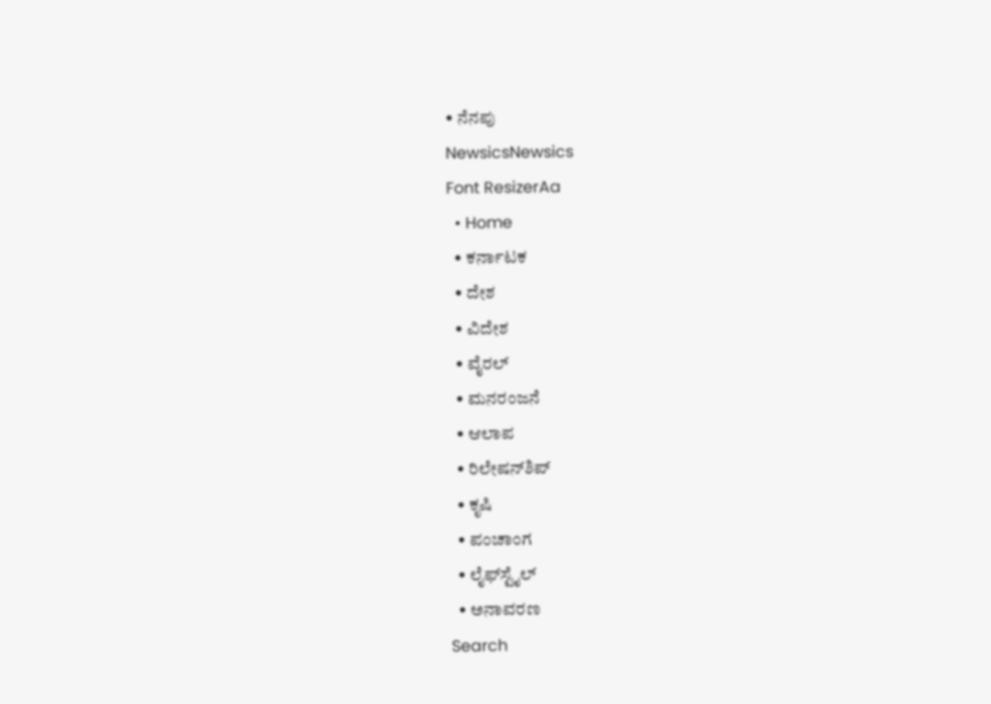• ನೆನಪು
NewsicsNewsics
Font ResizerAa
  • Home
  • ಕರ್ನಾಟಕ
  • ದೇಶ
  • ವಿದೇಶ
  • ವೈರಲ್
  • ಮನರಂಜನೆ
  • ಆಲಾಪ
  • ರಿಲೇಷನ್‌ಶಿಪ್
  • ಕೃಷಿ
  • ಪಂಚಾಂಗ
  • ಲೈಫ್‌ಸ್ಟೈಲ್
  • ಅನಾವರಣ
Search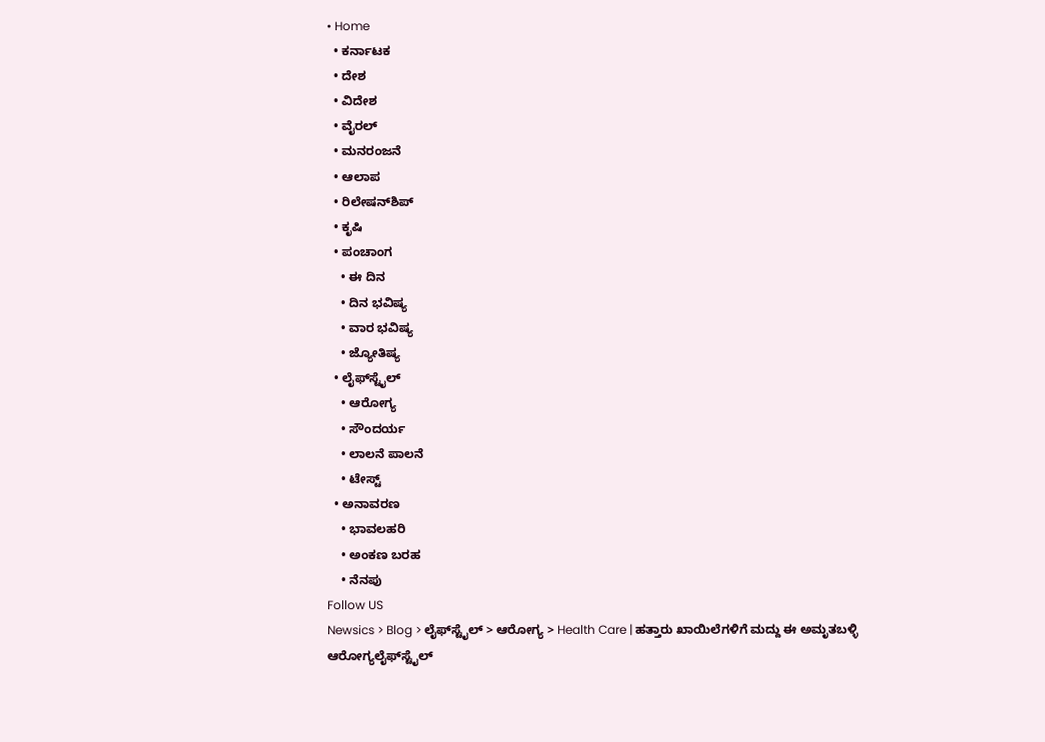• Home
  • ಕರ್ನಾಟಕ
  • ದೇಶ
  • ವಿದೇಶ
  • ವೈರಲ್
  • ಮನರಂಜನೆ
  • ಆಲಾಪ
  • ರಿಲೇಷನ್‌ಶಿಪ್
  • ಕೃಷಿ
  • ಪಂಚಾಂಗ
    • ಈ ದಿನ
    • ದಿನ ಭವಿಷ್ಯ
    • ವಾರ ಭವಿಷ್ಯ
    • ಜ್ಯೋತಿಷ್ಯ
  • ಲೈಫ್‌ಸ್ಟೈಲ್
    • ಆರೋಗ್ಯ
    • ಸೌಂದರ್ಯ
    • ಲಾಲನೆ ಪಾಲನೆ
    • ಟೇಸ್ಟ್
  • ಅನಾವರಣ
    • ಭಾವಲಹರಿ
    • ಅಂಕಣ ಬರಹ
    • ನೆನಪು
Follow US
Newsics > Blog > ಲೈಫ್‌ಸ್ಟೈಲ್ > ಆರೋಗ್ಯ > Health Care | ಹತ್ತಾರು ಖಾಯಿಲೆಗಳಿಗೆ ಮದ್ದು ಈ ಅಮೃತಬಳ್ಳಿ
ಆರೋಗ್ಯಲೈಫ್‌ಸ್ಟೈಲ್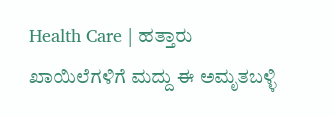Health Care | ಹತ್ತಾರು ಖಾಯಿಲೆಗಳಿಗೆ ಮದ್ದು ಈ ಅಮೃತಬಳ್ಳಿ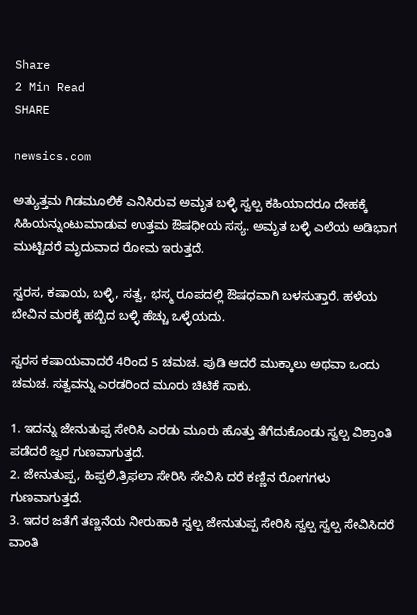Share
2 Min Read
SHARE

newsics.com

ಅತ್ಯುತ್ತಮ ಗಿಡಮೂಲಿಕೆ ಎನಿಸಿರುವ ಅಮೃತ ಬಳ್ಳಿ ಸ್ವಲ್ಪ ಕಹಿಯಾದರೂ ದೇಹಕ್ಕೆ ಸಿಹಿಯನ್ನುಂಟುಮಾಡುವ ಉತ್ತಮ ಔಷಧೀಯ ಸಸ್ಯ. ಅಮೃತ ಬಳ್ಳಿ ಎಲೆಯ ಅಡಿಭಾಗ ಮುಟ್ಟಿದರೆ ಮೃದುವಾದ ರೋಮ ಇರುತ್ತದೆ.

ಸ್ವರಸ, ಕಷಾಯ, ಬಳ್ಳಿ, ಸತ್ವ, ಭಸ್ಮ ರೂಪದಲ್ಲಿ ಔಷಧವಾಗಿ ಬಳಸುತ್ತಾರೆ. ಹಳೆಯ ಬೇವಿನ ಮರಕ್ಕೆ ಹಬ್ಬಿದ ಬಳ್ಳಿ ಹೆಚ್ಚು ಒಳ್ಳೆಯದು.

ಸ್ವರಸ ಕಷಾಯವಾದರೆ 4ರಿಂದ 5 ಚಮಚ. ಪುಡಿ ಆದರೆ ಮುಕ್ಕಾಲು ಅಥವಾ ಒಂದು ಚಮಚ. ಸತ್ವವನ್ನು ಎರಡರಿಂದ ಮೂರು ಚಿಟಿಕೆ ಸಾಕು.

1. ಇದನ್ನು ಜೇನುತುಪ್ಪ ಸೇರಿಸಿ ಎರಡು ಮೂರು ಹೊತ್ತು ತೆಗೆದುಕೊಂಡು ಸ್ವಲ್ಪ ವಿಶ್ರಾಂತಿ ಪಡೆದರೆ ಜ್ವರ ಗುಣವಾಗುತ್ತದೆ.
2. ಜೇನುತುಪ್ಪ, ಹಿಪ್ಪಲಿ,ತ್ರಿಫಲಾ ಸೇರಿಸಿ ಸೇವಿಸಿ ದರೆ ಕಣ್ಣಿನ ರೋಗಗಳು ಗುಣವಾಗುತ್ತದೆ.
3. ಇದರ ಜತೆಗೆ ತಣ್ಣನೆಯ ನೀರುಹಾಕಿ ಸ್ವಲ್ಪ ಜೇನುತುಪ್ಪ ಸೇರಿಸಿ ಸ್ವಲ್ಪ ಸ್ವಲ್ಪ ಸೇವಿಸಿದರೆ ವಾಂತಿ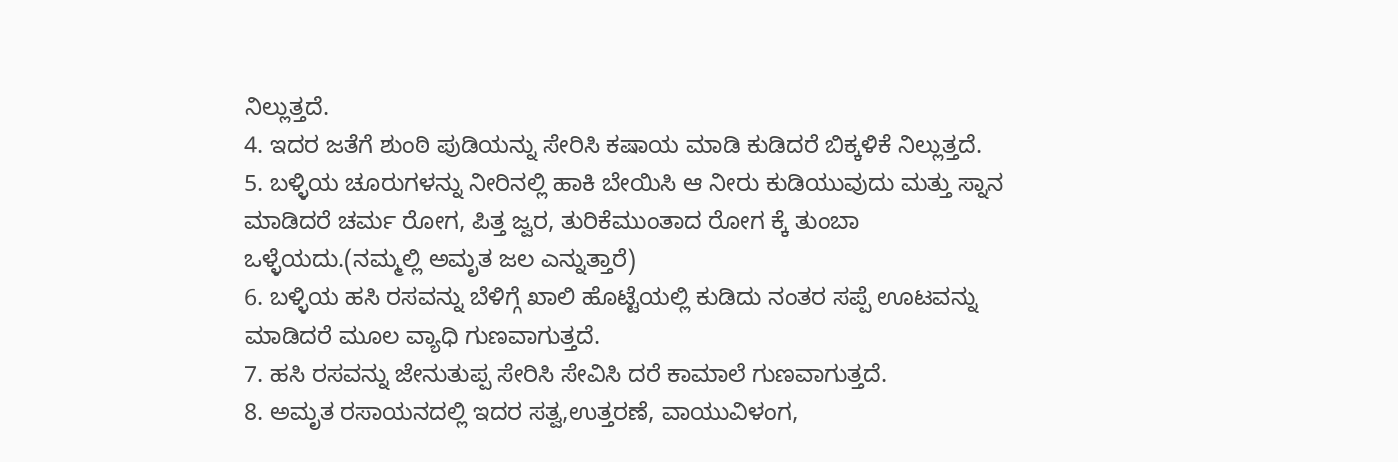ನಿಲ್ಲುತ್ತದೆ.
4. ಇದರ ಜತೆಗೆ ಶುಂಠಿ ಪುಡಿಯನ್ನು ಸೇರಿಸಿ ಕಷಾಯ ಮಾಡಿ ಕುಡಿದರೆ ಬಿಕ್ಕಳಿಕೆ ನಿಲ್ಲುತ್ತದೆ.
5. ಬಳ್ಳಿಯ ಚೂರುಗಳನ್ನು ನೀರಿನಲ್ಲಿ ಹಾಕಿ ಬೇಯಿಸಿ ಆ ನೀರು ಕುಡಿಯುವುದು ಮತ್ತು ಸ್ನಾನ ಮಾಡಿದರೆ ಚರ್ಮ ರೋಗ, ಪಿತ್ತ ಜ್ವರ, ತುರಿಕೆಮುಂತಾದ ರೋಗ ಕ್ಕೆ ತುಂಬಾ ಒಳ್ಳೆಯದು.(ನಮ್ಮಲ್ಲಿ ಅಮೃತ ಜಲ ಎನ್ನುತ್ತಾರೆ)
6. ಬಳ್ಳಿಯ ಹಸಿ ರಸವನ್ನು ಬೆಳಿಗ್ಗೆ ಖಾಲಿ ಹೊಟ್ಟೆಯಲ್ಲಿ ಕುಡಿದು ನಂತರ ಸಪ್ಪೆ ಊಟವನ್ನು ಮಾಡಿದರೆ ಮೂಲ ವ್ಯಾಧಿ ಗುಣವಾಗುತ್ತದೆ.
7. ಹಸಿ ರಸವನ್ನು ಜೇನುತುಪ್ಪ ಸೇರಿಸಿ ಸೇವಿಸಿ ದರೆ ಕಾಮಾಲೆ ಗುಣವಾಗುತ್ತದೆ.
8. ಅಮೃತ ರಸಾಯನದಲ್ಲಿ ಇದರ ಸತ್ವ,ಉತ್ತರಣೆ, ವಾಯುವಿಳಂಗ,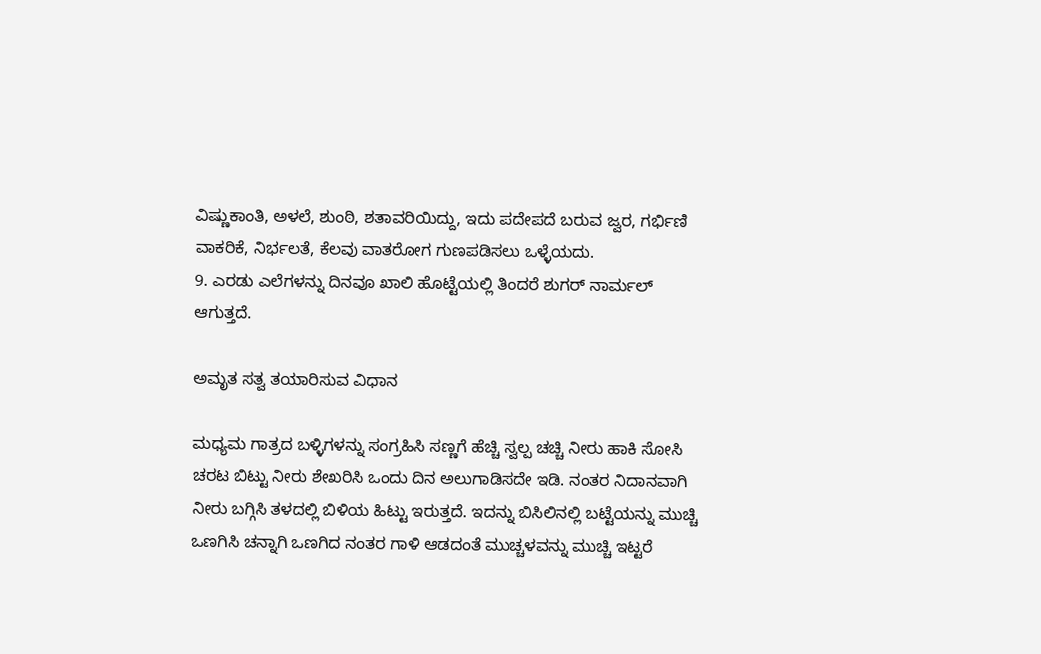ವಿಷ್ಣುಕಾಂತಿ, ಅಳಲೆ, ಶುಂಠಿ, ಶತಾವರಿಯಿದ್ದು, ಇದು ಪದೇಪದೆ ಬರುವ ಜ್ವರ, ಗರ್ಭಿಣಿ ವಾಕರಿಕೆ, ನಿರ್ಭಲತೆ, ಕೆಲವು ವಾತರೋಗ ಗುಣಪಡಿಸಲು ಒಳ್ಳೆಯದು.
9. ಎರಡು ಎಲೆಗಳನ್ನು ದಿನವೂ ಖಾಲಿ ಹೊಟ್ಟೆಯಲ್ಲಿ ತಿಂದರೆ ಶುಗರ್ ನಾರ್ಮಲ್ ಆಗುತ್ತದೆ.

ಅಮೃತ ಸತ್ವ ತಯಾರಿಸುವ ವಿಧಾನ

ಮಧ್ಯಮ ಗಾತ್ರದ ಬಳ್ಳಿಗಳನ್ನು ಸಂಗ್ರಹಿಸಿ ಸಣ್ಣಗೆ ಹೆಚ್ಚಿ ಸ್ವಲ್ಪ ಚಚ್ಚಿ ನೀರು ಹಾಕಿ ಸೋಸಿ ಚರಟ ಬಿಟ್ಟು ನೀರು ಶೇಖರಿಸಿ ಒಂದು ದಿನ ಅಲುಗಾಡಿಸದೇ ಇಡಿ. ನಂತರ ನಿದಾನವಾಗಿ ನೀರು ಬಗ್ಗಿಸಿ ತಳದಲ್ಲಿ ಬಿಳಿಯ ಹಿಟ್ಟು ಇರುತ್ತದೆ. ಇದನ್ನು ಬಿಸಿಲಿನಲ್ಲಿ ಬಟ್ಟೆಯನ್ನು ಮುಚ್ಚಿ ಒಣಗಿಸಿ ಚನ್ನಾಗಿ ಒಣಗಿದ ನಂತರ ಗಾಳಿ ಆಡದಂತೆ ಮುಚ್ಚಳವನ್ನು ಮುಚ್ಚಿ ಇಟ್ಟರೆ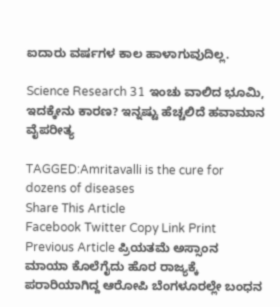ಐದಾರು ವರ್ಷಗಳ ಕಾಲ ಹಾಳಾಗುವುದಿಲ್ಲ.

Science Research 31 ಇಂಚು ವಾಲಿದ ಭೂಮಿ‌, ಇದಕ್ಕೇನು ಕಾರಣ? ಇನ್ನಷ್ಟು ಹೆಚ್ಚಲಿದೆ ಹವಾಮಾನ ವೈಪರೀತ್ಯ

TAGGED:Amritavalli is the cure for dozens of diseases
Share This Article
Facebook Twitter Copy Link Print
Previous Article ಪ್ರಿಯತಮೆ ಅಸ್ಸಾಂನ ಮಾಯಾ ಕೊಲೆಗೈದು ಹೊರ ರಾಜ್ಯಕ್ಕೆ ಪರಾರಿಯಾಗಿದ್ದ ಆರೋಪಿ ಬೆಂಗಳೂರಲ್ಲೇ ಬಂಧನ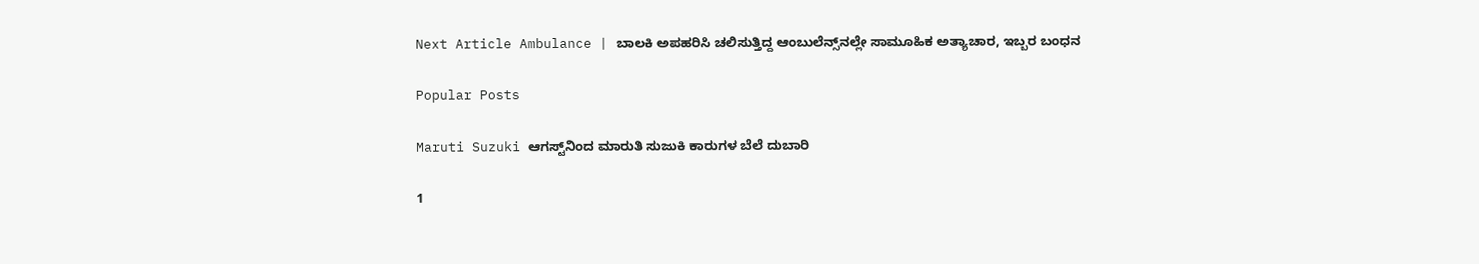Next Article Ambulance | ಬಾಲಕಿ ಅಪಹರಿಸಿ ಚಲಿಸುತ್ತಿದ್ದ ಆಂಬುಲೆನ್ಸ್‌ನಲ್ಲೇ ಸಾಮೂಹಿಕ ಅತ್ಯಾಚಾರ, ಇಬ್ಬರ ಬಂಧನ

Popular Posts

Maruti Suzuki ಆಗಸ್ಟ್‌ನಿಂದ ಮಾರುತಿ ಸುಜುಕಿ ಕಾರುಗಳ ಬೆಲೆ ದುಬಾರಿ

1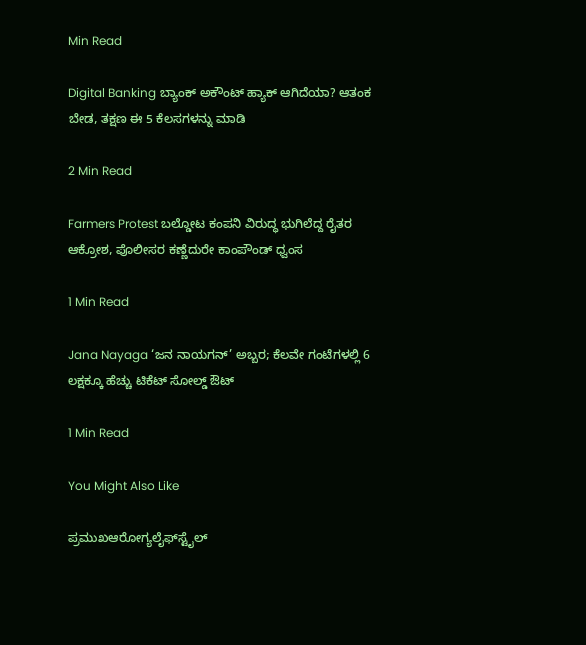Min Read

Digital Banking ಬ್ಯಾಂಕ್ ಅಕೌಂಟ್ ಹ್ಯಾಕ್ ಆಗಿದೆಯಾ? ಆತಂಕ ಬೇಡ, ತಕ್ಷಣ ಈ 5 ಕೆಲಸಗಳನ್ನು ಮಾಡಿ

2 Min Read

Farmers Protest ಬಲ್ಡೋಟ ಕಂಪನಿ ವಿರುದ್ಧ ಭುಗಿಲೆದ್ದ ರೈತರ ಆಕ್ರೋಶ, ಪೊಲೀಸರ ಕಣ್ಣೆದುರೇ ಕಾಂಪೌಂಡ್ ಧ್ವಂಸ

1 Min Read

Jana Nayaga ‘ಜನ ನಾಯಗನ್’ ಅಬ್ಬರ; ಕೆಲವೇ ಗಂಟೆಗಳಲ್ಲಿ 6 ಲಕ್ಷಕ್ಕೂ ಹೆಚ್ಚು ಟಿಕೆಟ್ ಸೋಲ್ಡ್ ಔಟ್

1 Min Read

You Might Also Like

ಪ್ರಮುಖಆರೋಗ್ಯಲೈಫ್‌ಸ್ಟೈಲ್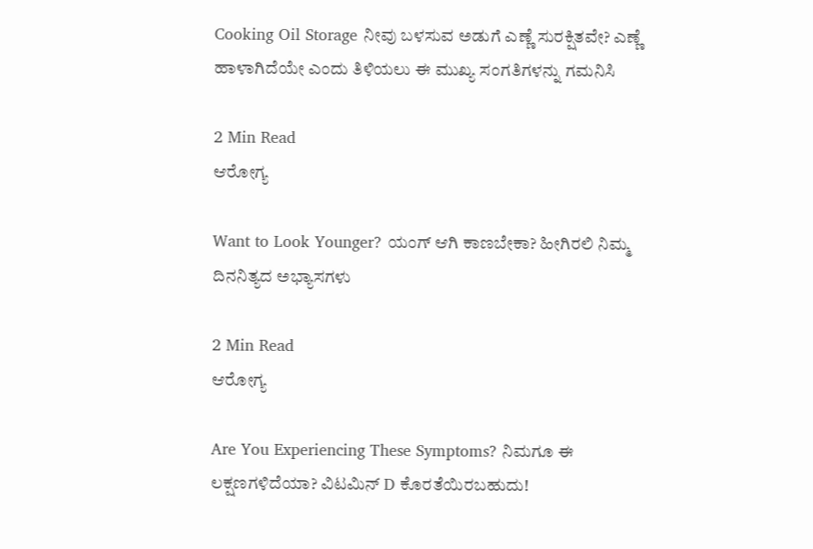Cooking Oil Storage ನೀವು ಬಳಸುವ ಅಡುಗೆ ಎಣ್ಣೆ ಸುರಕ್ಷಿತವೇ? ಎಣ್ಣೆ ಹಾಳಾಗಿದೆಯೇ ಎಂದು ತಿಳಿಯಲು ಈ ಮುಖ್ಯ ಸಂಗತಿಗಳನ್ನು ಗಮನಿಸಿ

2 Min Read
ಆರೋಗ್ಯ

Want to Look Younger? ಯಂಗ್‌ ಆಗಿ ಕಾಣಬೇಕಾ? ಹೀಗಿರಲಿ ನಿಮ್ಮ ದಿನನಿತ್ಯದ ಅಭ್ಯಾಸಗಳು

2 Min Read
ಆರೋಗ್ಯ

Are You Experiencing These Symptoms? ನಿಮಗೂ ಈ ಲಕ್ಷಣಗಳಿದೆಯಾ? ವಿಟಮಿನ್ D ಕೊರತೆಯಿರಬಹುದು!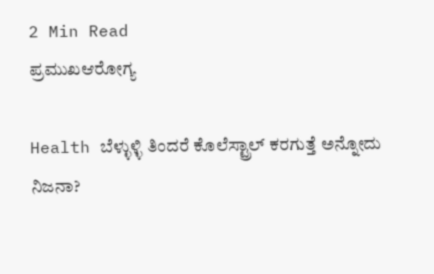2 Min Read
ಪ್ರಮುಖಆರೋಗ್ಯ

Health ಬೆಳ್ಳುಳ್ಳಿ ತಿಂದರೆ ಕೊಲೆಸ್ಟ್ರಾಲ್ ಕರಗುತ್ತೆ ಅನ್ನೋದು ನಿಜನಾ?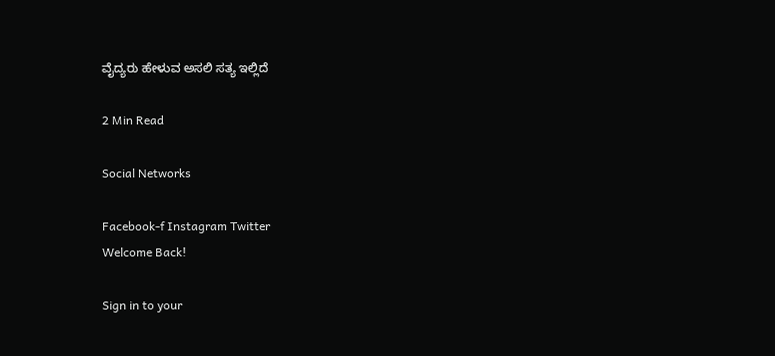ವೈದ್ಯರು ಹೇಳುವ ಅಸಲಿ ಸತ್ಯ ಇಲ್ಲಿದೆ

2 Min Read

Social Networks

Facebook-f Instagram Twitter
Welcome Back!

Sign in to your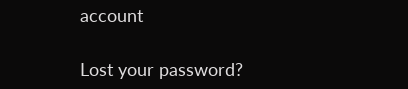account

Lost your password?